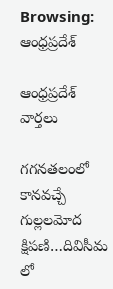Browsing: ఆంధ్రప్రదేశ్

ఆంధ్రప్రదేశ్ వార్తలు

గగనతలంలో కానవచ్చే గుల్లలమోద క్షిపణి…దివిసీమ లో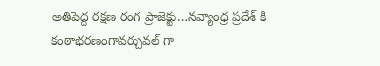అతిపెద్ద రక్షణ రంగ ప్రాజెక్టు…నవ్యాంధ్ర ప్రదేశ్ కి కంఠాభరణంగావర్చువల్ గా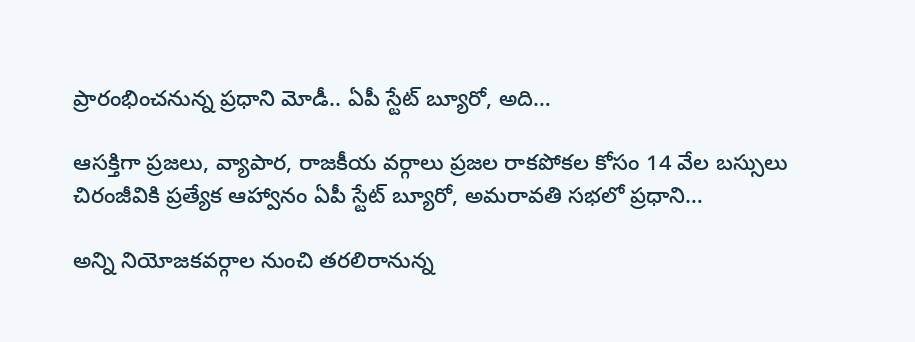ప్రారంభించనున్న ప్రధాని మోడీ.. ఏపీ స్టేట్ బ్యూరో, అది…

ఆసక్తిగా ప్రజలు, వ్యాపార, రాజకీయ వర్గాలు ప్రజల రాకపోకల కోసం 14 వేల బస్సులు చిరంజీవికి ప్రత్యేక ఆహ్వానం ఏపీ స్టేట్ బ్యూరో, అమరావతి సభలో ప్రధాని…

అన్ని నియోజకవర్గాల నుంచి తరలిరానున్న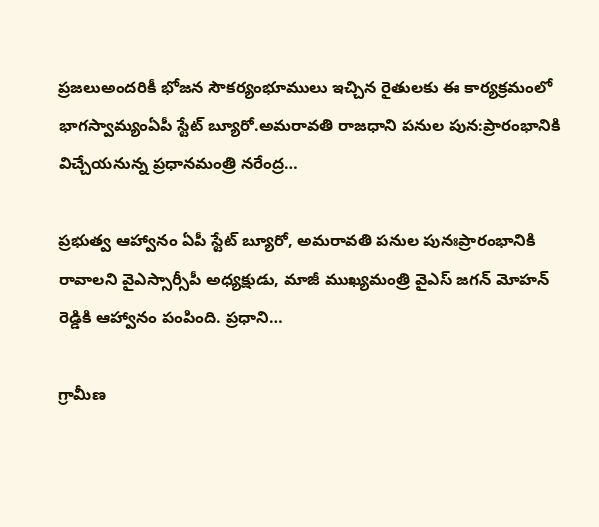ప్రజలుఅందరికీ భోజన సౌకర్యంభూములు ఇచ్చిన రైతులకు ఈ కార్యక్రమంలో భాగస్వామ్యంఏపీ స్టేట్ బ్యూరో.అమరావతి రాజధాని పనుల పున:ప్రారంభానికి విచ్చేయనున్న ప్రధానమంత్రి నరేంద్ర…

ప్రభుత్వ ఆహ్వానం ఏపీ స్టేట్ బ్యూరో, అమరావతి పనుల పునఃప్రారంభానికి రావాలని వైఎస్సార్సీపీ అధ్యక్షుడు, మాజీ ముఖ్యమంత్రి వైఎస్ జగన్‌ మోహన్ రెడ్డికి ఆహ్వానం పంపింది. ప్రధాని…

గ్రామీణ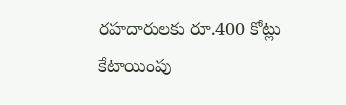రహదారులకు రూ.400 కోట్లు కేటాయింపు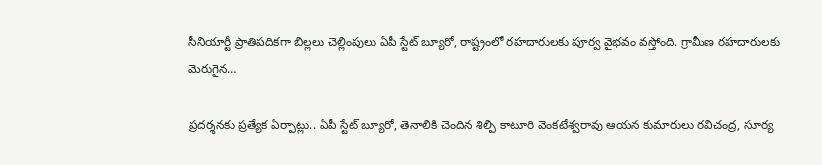సీనియార్టీ ప్రాతిపదికగా బిల్లలు చెల్లింపులు ఏపీ స్టేట్ బ్యూరో, రాష్ట్రంలో రహదారులకు పూర్వ వైభవం వస్తోంది. గ్రామీణ రహదారులకు మెరుగైన…

ప్రదర్శనకు ప్రత్యేక ఏర్పాట్లు.. ఏపీ స్టేట్ బ్యూరో, తెనాలికి చెందిన శిల్పి కాటూరి వెంకటేశ్వరావు ఆయన కుమారులు రవిచంద్ర, సూర్య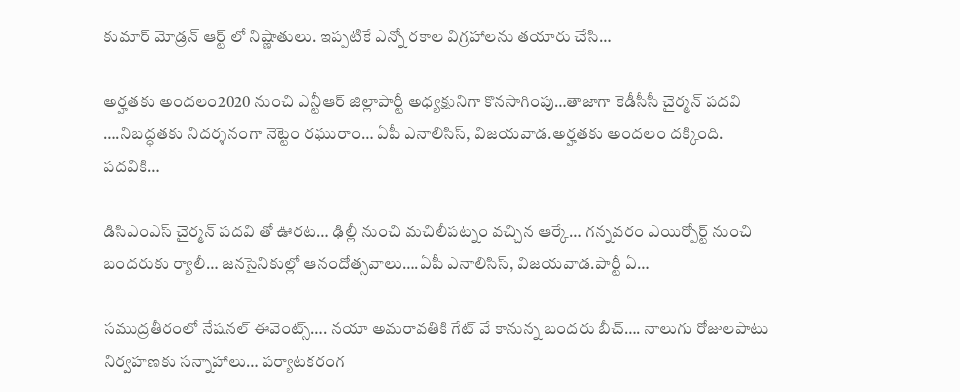కుమార్ మోడ్రన్ ఆర్ట్ లో నిష్ణాతులు. ఇప్పటికే ఎన్నో రకాల విగ్రహాలను తయారు చేసి…

అర్హతకు అందలం2020 నుంచి ఎన్టీఆర్ జిల్లాపార్టీ అధ్యక్షునిగా కొనసాగింపు…తాజాగా కెడీసీసీ చైర్మన్ పదవి ….నిబద్ధతకు నిదర్శనంగా నెట్టెం రఘురాం… ఏపీ ఎనాలిసిస్, విజయవాడ.అర్హతకు అందలం దక్కింది. పదవికి…

డిసిఎంఎస్ చైర్మన్ పదవి తో ఊరట… ఢిల్లీ నుంచి మచిలీపట్నం వచ్చిన ఆర్కే… గన్నవరం ఎయిర్పోర్ట్ నుంచి బందరుకు ర్యాలీ… జనసైనికుల్లో ఆనందోత్సవాలు….ఏపీ ఎనాలిసిస్, విజయవాడ.పార్టీ ఏ…

సముద్రతీరంలో నేషనల్ ఈవెంట్స్…. నయా అమరావతికి గేట్ వే కానున్న బందరు బీచ్…. నాలుగు రోజులపాటు నిర్వహణకు సన్నాహాలు… పర్యాటకరంగ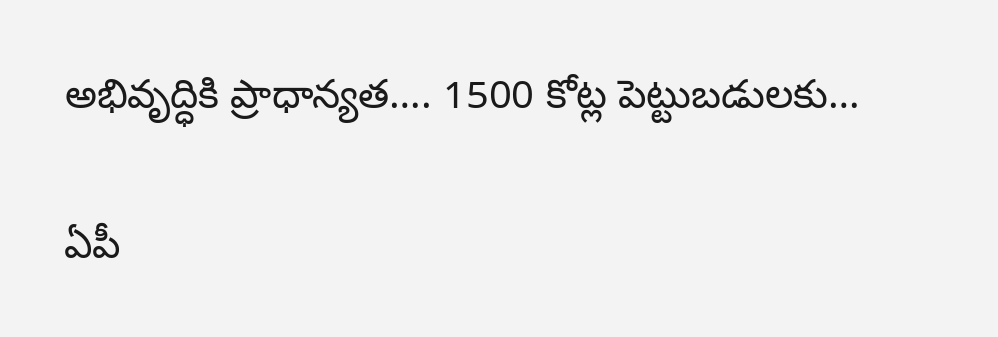అభివృద్ధికి ప్రాధాన్యత…. 1500 కోట్ల పెట్టుబడులకు…

ఏపీ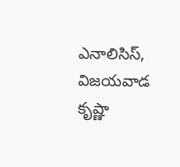ఎనాలిసిస్, విజయవాడ కృష్ణా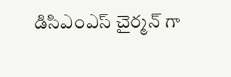డిసిఎంఎస్ చైర్మన్ గా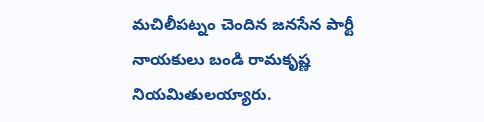మచిలీపట్నం చెందిన జనసేన పార్టీ నాయకులు బండి రామకృష్ణ నియమితులయ్యారు.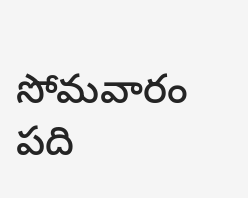సోమవారం పది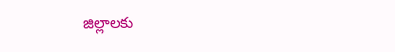జిల్లాలకు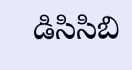డిసిసిబి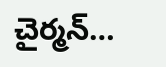చైర్మన్…